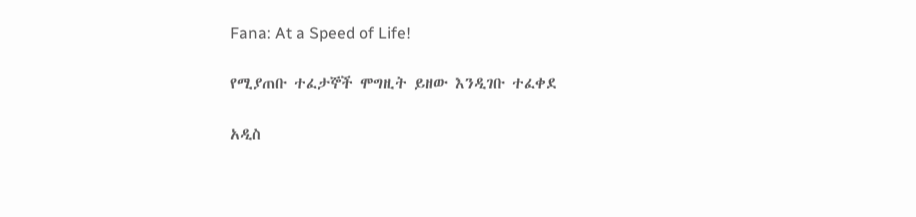Fana: At a Speed of Life!

የሚያጠቡ ተፈታኞች ሞግዚት ይዘው እንዲገቡ ተፈቀደ

አዲስ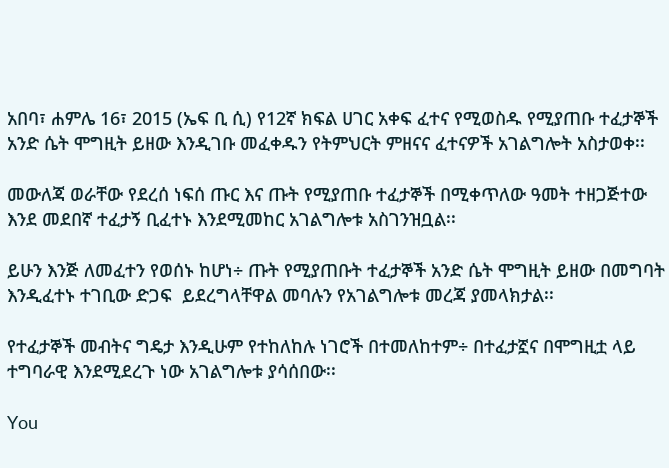አበባ፣ ሐምሌ 16፣ 2015 (ኤፍ ቢ ሲ) የ12ኛ ክፍል ሀገር አቀፍ ፈተና የሚወስዱ የሚያጠቡ ተፈታኞች አንድ ሴት ሞግዚት ይዘው እንዲገቡ መፈቀዱን የትምህርት ምዘናና ፈተናዎች አገልግሎት አስታወቀ፡፡

መውለጃ ወራቸው የደረሰ ነፍሰ ጡር እና ጡት የሚያጠቡ ተፈታኞች በሚቀጥለው ዓመት ተዘጋጅተው እንደ መደበኛ ተፈታኝ ቢፈተኑ እንደሚመከር አገልግሎቱ አስገንዝቧል፡፡

ይሁን እንጅ ለመፈተን የወሰኑ ከሆነ÷ ጡት የሚያጠቡት ተፈታኞች አንድ ሴት ሞግዚት ይዘው በመግባት እንዲፈተኑ ተገቢው ድጋፍ  ይደረግላቸዋል መባሉን የአገልግሎቱ መረጃ ያመላክታል፡፡

የተፈታኞች መብትና ግዴታ እንዲሁም የተከለከሉ ነገሮች በተመለከተም÷ በተፈታኟና በሞግዚቷ ላይ ተግባራዊ እንደሚደረጉ ነው አገልግሎቱ ያሳሰበው፡፡

You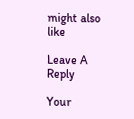might also like

Leave A Reply

Your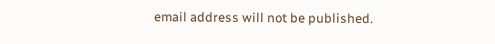email address will not be published.